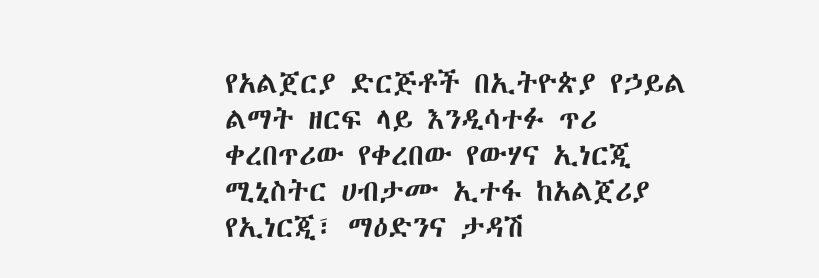የአልጀርያ ድርጅቶች በኢትዮጵያ የኃይል ልማት ዘርፍ ላይ እንዲሳተፉ ጥሪ ቀረበጥሪው የቀረበው የውሃና ኢነርጂ ሚኒስትር ሀብታሙ ኢተፋ ከአልጀሪያ የኢነርጂ፣ ማዕድንና ታዳሽ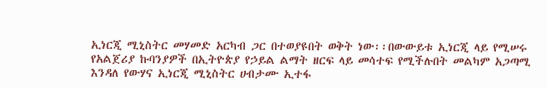ኢነርጂ ሚኒስትር መሃመድ አርካብ ጋር በተወያዩበት ወቅት ነው፡፡በውውይቱ ኢነርጂ ላይ የሚሠሩ የአልጀሪያ ኩባንያዎች በኢትዮጵያ የኃይል ልማት ዘርፍ ላይ መሳተፍ የሚችሉበት መልካም አጋጣሚ እንዳለ የውሃና ኢነርጂ ሚኒስትር ሀብታሙ ኢተፋ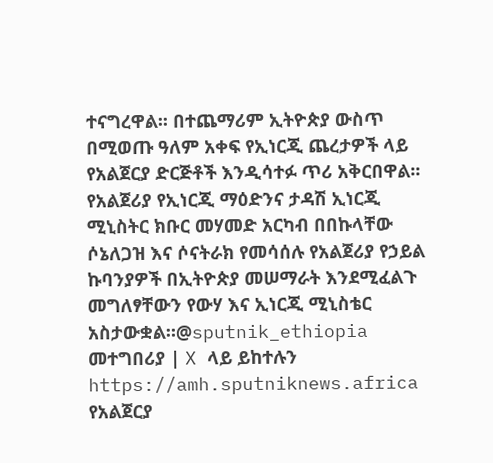ተናግረዋል፡፡ በተጨማሪም ኢትዮጵያ ውስጥ በሚወጡ ዓለም አቀፍ የኢነርጂ ጨረታዎች ላይ የአልጀርያ ድርጅቶች እንዲሳተፉ ጥሪ አቅርበዋል፡፡ የአልጀሪያ የኢነርጂ ማዕድንና ታዳሽ ኢነርጂ ሚኒስትር ክቡር መሃመድ አርካብ በበኩላቸው ሶኔለጋዝ እና ሶናትራክ የመሳሰሉ የአልጀሪያ የኃይል ኩባንያዎች በኢትዮጵያ መሠማራት እንደሚፈልጉ መግለፃቸውን የውሃ እና ኢነርጂ ሚኒስቴር አስታውቋል።@sputnik_ethiopia መተግበሪያ | X ላይ ይከተሉን
https://amh.sputniknews.africa
የአልጀርያ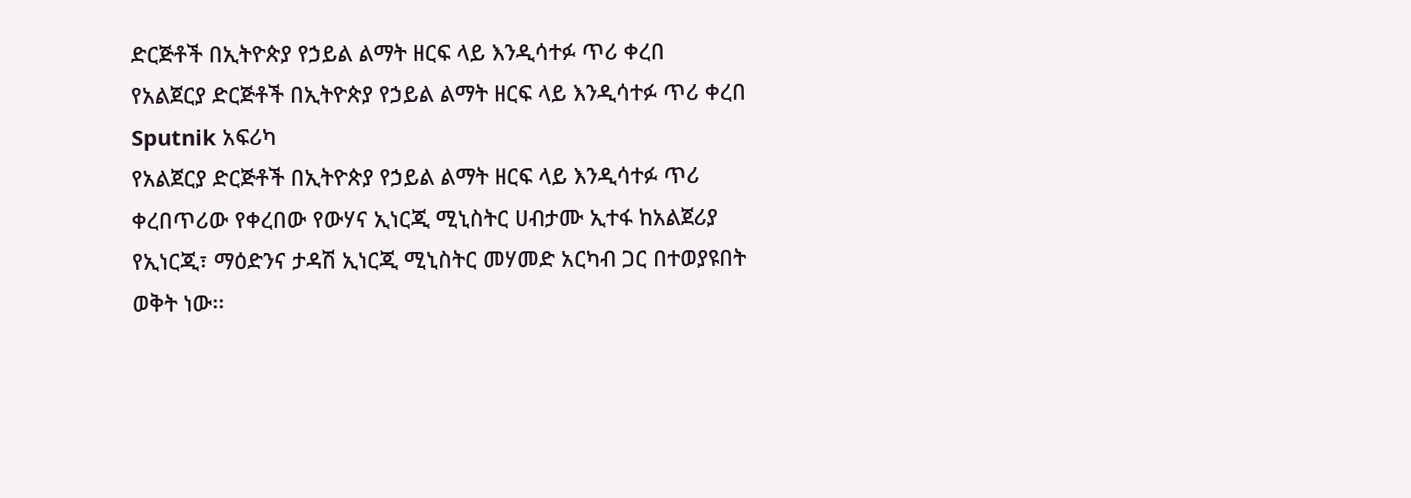ድርጅቶች በኢትዮጵያ የኃይል ልማት ዘርፍ ላይ እንዲሳተፉ ጥሪ ቀረበ
የአልጀርያ ድርጅቶች በኢትዮጵያ የኃይል ልማት ዘርፍ ላይ እንዲሳተፉ ጥሪ ቀረበ
Sputnik አፍሪካ
የአልጀርያ ድርጅቶች በኢትዮጵያ የኃይል ልማት ዘርፍ ላይ እንዲሳተፉ ጥሪ ቀረበጥሪው የቀረበው የውሃና ኢነርጂ ሚኒስትር ሀብታሙ ኢተፋ ከአልጀሪያ የኢነርጂ፣ ማዕድንና ታዳሽ ኢነርጂ ሚኒስትር መሃመድ አርካብ ጋር በተወያዩበት ወቅት ነው፡፡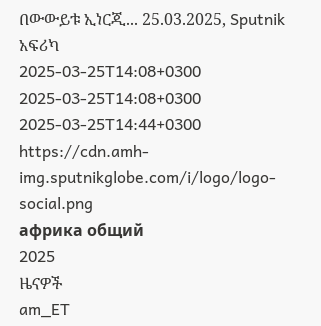በውውይቱ ኢነርጂ... 25.03.2025, Sputnik አፍሪካ
2025-03-25T14:08+0300
2025-03-25T14:08+0300
2025-03-25T14:44+0300
https://cdn.amh-img.sputnikglobe.com/i/logo/logo-social.png
африка общий
2025
ዜናዎች
am_ET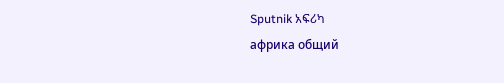Sputnik አፍሪካ
африка общий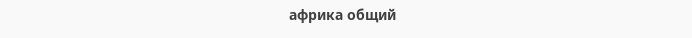африка общий